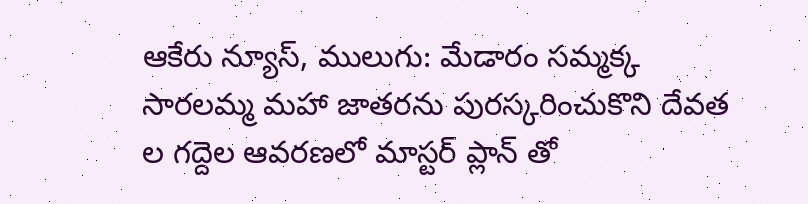ఆకేరు న్యూస్, ములుగు: మేడారం సమ్మక్క సారలమ్మ మహా జాతరను పురస్కరించుకొని దేవత ల గద్దెల ఆవరణలో మాస్టర్ ప్లాన్ తో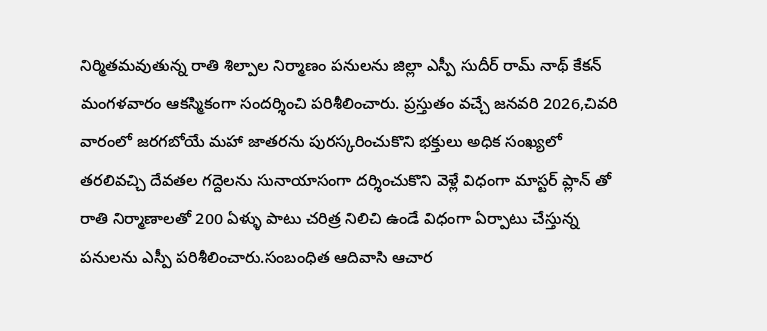నిర్మితమవుతున్న రాతి శిల్పాల నిర్మాణం పనులను జిల్లా ఎస్పీ సుదీర్ రామ్ నాథ్ కేకన్ మంగళవారం ఆకస్మికంగా సందర్శించి పరిశీలించారు. ప్రస్తుతం వచ్చే జనవరి 2026,చివరి వారంలో జరగబోయే మహా జాతరను పురస్కరించుకొని భక్తులు అధిక సంఖ్యలో తరలివచ్చి దేవతల గద్దెలను సునాయాసంగా దర్శించుకొని వెళ్లే విధంగా మాస్టర్ ప్లాన్ తో రాతి నిర్మాణాలతో 200 ఏళ్ళు పాటు చరిత్ర నిలిచి ఉండే విధంగా ఏర్పాటు చేస్తున్న పనులను ఎస్పీ పరిశీలించారు.సంబంధిత ఆదివాసి ఆచార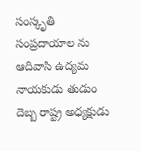సంస్కృతి సంప్రదాయాల ను ఆదివాసి ఉద్యమ నాయకుడు తుడుం దెబ్బ రాష్ట్ర అధ్యక్షుడు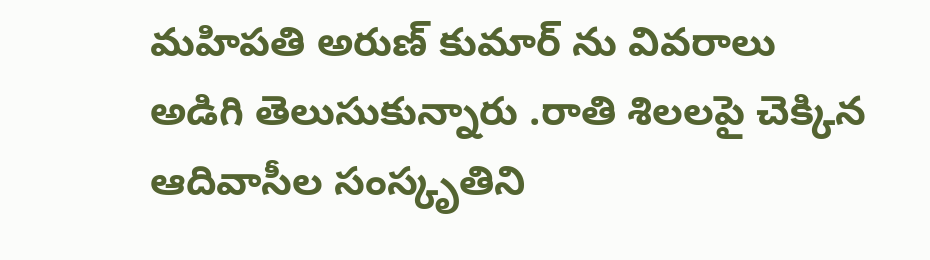మహిపతి అరుణ్ కుమార్ ను వివరాలు అడిగి తెలుసుకున్నారు .రాతి శిలలపై చెక్కిన ఆదివాసీల సంస్కృతిని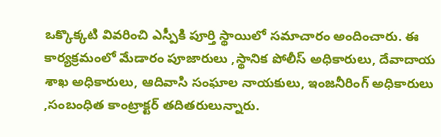ఒక్కొక్కటి వివరించి ఎస్పీకి పూర్తి స్థాయిలో సమాచారం అందించారు. ఈ కార్యక్రమంలో మేడారం పూజారులు ,స్థానిక పోలీస్ అధికారులు, దేవాదాయ శాఖ అధికారులు, ఆదివాసి సంఘాల నాయకులు, ఇంజనీరింగ్ అధికారులు ,సంబంధిత కాంట్రాక్టర్ తదితరులున్నారు.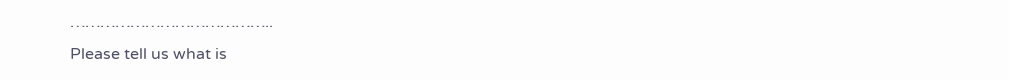…………………………………..
Please tell us what is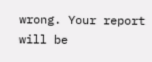wrong. Your report will be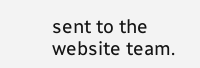sent to the website team.